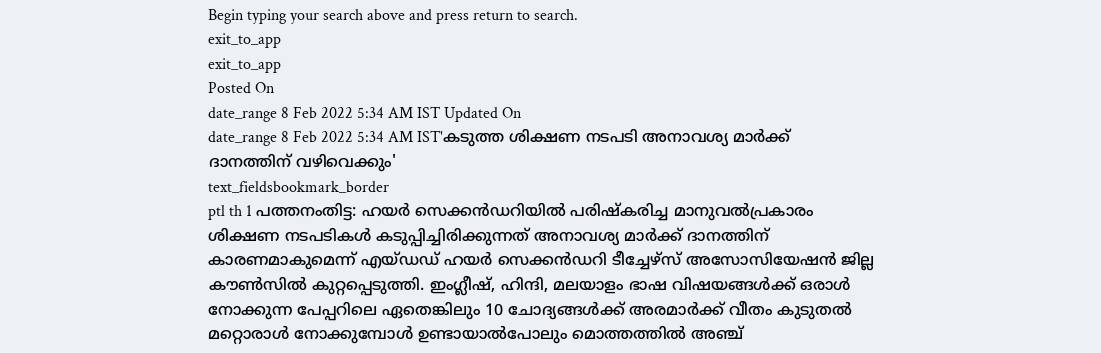Begin typing your search above and press return to search.
exit_to_app
exit_to_app
Posted On
date_range 8 Feb 2022 5:34 AM IST Updated On
date_range 8 Feb 2022 5:34 AM IST'കടുത്ത ശിക്ഷണ നടപടി അനാവശ്യ മാർക്ക് ദാനത്തിന് വഴിവെക്കും'
text_fieldsbookmark_border
ptl th 1 പത്തനംതിട്ട: ഹയർ സെക്കൻഡറിയിൽ പരിഷ്കരിച്ച മാനുവൽപ്രകാരം ശിക്ഷണ നടപടികൾ കടുപ്പിച്ചിരിക്കുന്നത് അനാവശ്യ മാർക്ക് ദാനത്തിന് കാരണമാകുമെന്ന് എയ്ഡഡ് ഹയർ സെക്കൻഡറി ടീച്ചേഴ്സ് അസോസിയേഷൻ ജില്ല കൗൺസിൽ കുറ്റപ്പെടുത്തി. ഇംഗ്ലീഷ്, ഹിന്ദി, മലയാളം ഭാഷ വിഷയങ്ങൾക്ക് ഒരാൾ നോക്കുന്ന പേപ്പറിലെ ഏതെങ്കിലും 10 ചോദ്യങ്ങൾക്ക് അരമാർക്ക് വീതം കുടുതൽ മറ്റൊരാൾ നോക്കുമ്പോൾ ഉണ്ടായാൽപോലും മൊത്തത്തിൽ അഞ്ച്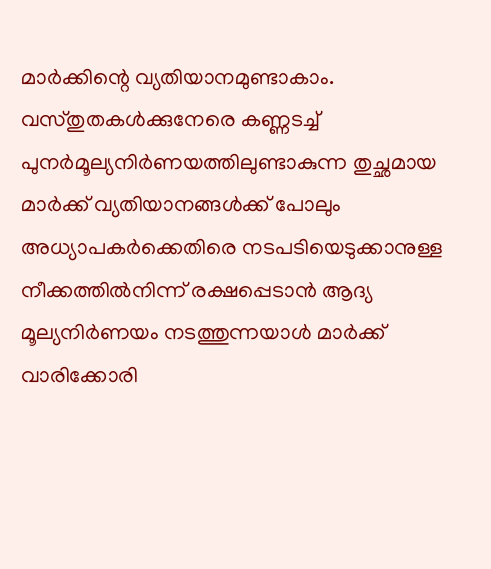മാർക്കിന്റെ വ്യതിയാനമുണ്ടാകാം. വസ്തുതകൾക്കുനേരെ കണ്ണടച്ച് പുനർമൂല്യനിർണയത്തിലുണ്ടാകുന്ന തുച്ഛമായ മാർക്ക് വ്യതിയാനങ്ങൾക്ക് പോലും അധ്യാപകർക്കെതിരെ നടപടിയെടുക്കാനുള്ള നീക്കത്തിൽനിന്ന് രക്ഷപ്പെടാൻ ആദ്യ മൂല്യനിർണയം നടത്തുന്നയാൾ മാർക്ക് വാരിക്കോരി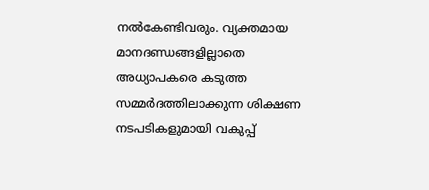നൽകേണ്ടിവരും. വ്യക്തമായ മാനദണ്ഡങ്ങളില്ലാതെ അധ്യാപകരെ കടുത്ത സമ്മർദത്തിലാക്കുന്ന ശിക്ഷണ നടപടികളുമായി വകുപ്പ്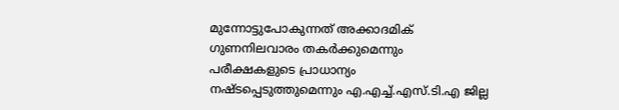മുന്നോട്ടുപോകുന്നത് അക്കാദമിക് ഗുണനിലവാരം തകർക്കുമെന്നും പരീക്ഷകളുടെ പ്രാധാന്യം നഷ്ടപ്പെടുത്തുമെന്നും എ.എച്ച്.എസ്.ടി.എ ജില്ല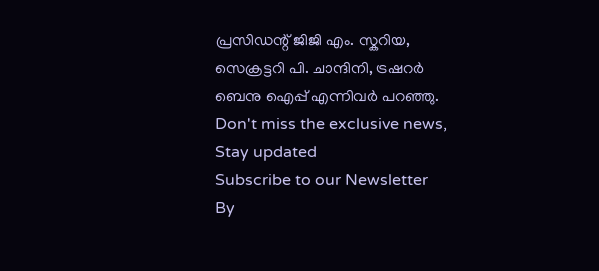പ്രസിഡന്റ് ജിജി എം. സ്കറിയ, സെക്രട്ടറി പി. ചാന്ദിനി, ട്രഷറർ ബെനു ഐപ്പ് എന്നിവർ പറഞ്ഞു.
Don't miss the exclusive news, Stay updated
Subscribe to our Newsletter
By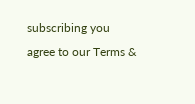subscribing you agree to our Terms &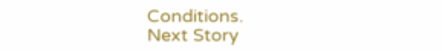Conditions.
Next Story